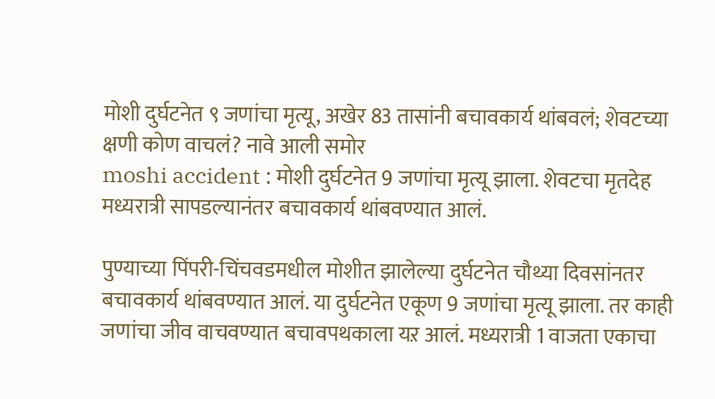मोशी दुर्घटनेत ९ जणांचा मृत्यू, अखेर 83 तासांनी बचावकार्य थांबवलं; शेवटच्या क्षणी कोण वाचलं? नावे आली समोर
moshi accident : मोशी दुर्घटनेत 9 जणांचा मृत्यू झाला. शेवटचा मृतदेह मध्यरात्री सापडल्यानंतर बचावकार्य थांबवण्यात आलं.

पुण्याच्या पिंपरी-चिंचवडमधील मोशीत झालेल्या दुर्घटनेत चौथ्या दिवसांनतर बचावकार्य थांबवण्यात आलं. या दुर्घटनेत एकूण 9 जणांचा मृत्यू झाला. तर काही जणांचा जीव वाचवण्यात बचावपथकाला यऱ आलं. मध्यरात्री 1 वाजता एकाचा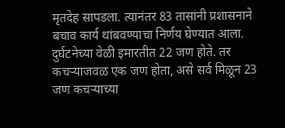मृतदेह सापडला. त्यानंतर 83 तासांनी प्रशासनाने बचाव कार्य थांबवण्याचा निर्णय घेण्यात आला.
दुर्घटनेच्या वेळी इमारतीत 22 जण होते. तर कचऱ्याजवळ एक जण होता, असे सर्व मिळून 23 जण कचऱ्याच्या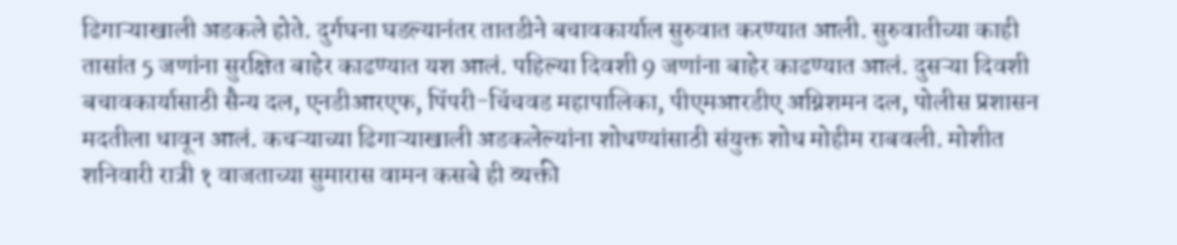ढिगाऱ्याखाली अडकले होते. दुर्गघना घडल्यानंतर तातडीने बचावकार्याल सुरुवात करण्यात आली. सुरुवातीच्या काही तासांत 5 जणांना सुरक्षित बाहेर काढण्यात यश आलं. पहिल्या दिवशी 9 जणांना बाहेर काढण्यात आलं. दुसऱ्या दिवशी बचावकार्यासाठी सैन्य दल, एनडीआरएफ, पिंपरी-चिंचवड महापालिका, पीएमआरडीए अग्निशमन दल, पोलीस प्रशासन मदतीला धावून आलं. कचऱ्याच्या ढिगाऱ्याखाली अडकलेल्यांना शोधण्यांसाठी संयुक्त शोध मोहीम राबवली. मोशीत शनिवारी रात्री १ वाजताच्या सुमारास वामन कसबे ही व्यक्ती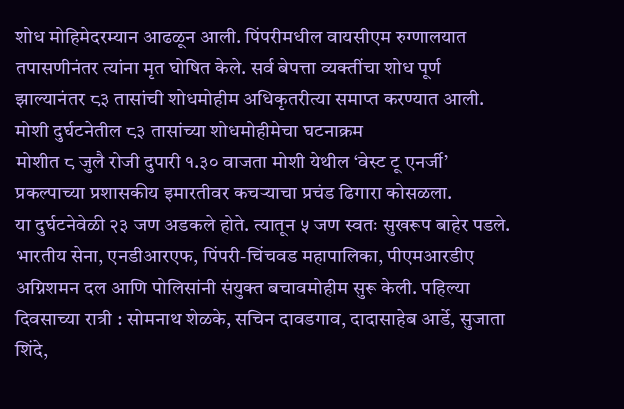शोध मोहिमेदरम्यान आढळून आली. पिंपरीमधील वायसीएम रुग्णालयात तपासणीनंतर त्यांना मृत घोषित केले. सर्व बेपत्ता व्यक्तींचा शोध पूर्ण झाल्यानंतर ८३ तासांची शोधमोहीम अधिकृतरीत्या समाप्त करण्यात आली.
मोशी दुर्घटनेतील ८३ तासांच्या शोधमोहीमेचा घटनाक्रम
मोशीत ८ जुलै रोजी दुपारी १.३० वाजता मोशी येथील ‘वेस्ट टू एनर्जी’ प्रकल्पाच्या प्रशासकीय इमारतीवर कचऱ्याचा प्रचंड ढिगारा कोसळला.
या दुर्घटनेवेळी २३ जण अडकले होते. त्यातून ५ जण स्वतः सुखरूप बाहेर पडले. भारतीय सेना, एनडीआरएफ, पिंपरी-चिंचवड महापालिका, पीएमआरडीए अग्निशमन दल आणि पोलिसांनी संयुक्त बचावमोहीम सुरू केली. पहिल्या दिवसाच्या रात्री : सोमनाथ शेळके, सचिन दावडगाव, दादासाहेब आर्डे, सुजाता शिंदे,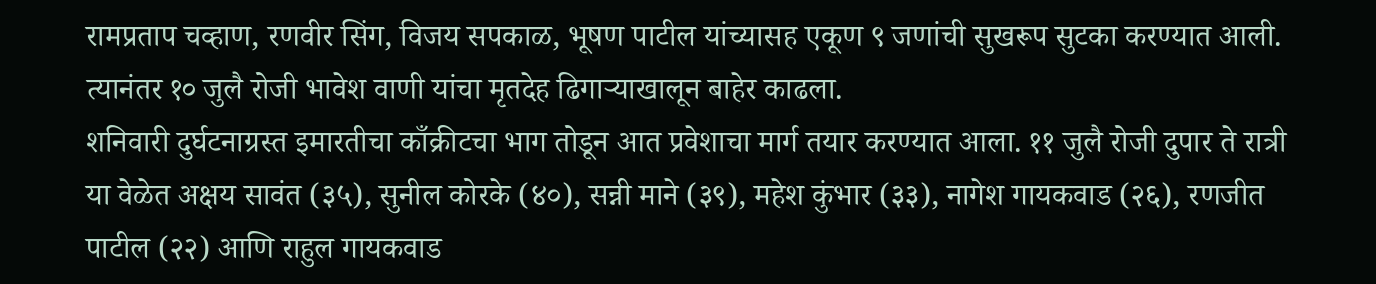रामप्रताप चव्हाण, रणवीर सिंग, विजय सपकाळ, भूषण पाटील यांच्यासह एकूण ९ जणांची सुखरूप सुटका करण्यात आली. त्यानंतर १० जुलै रोजी भावेश वाणी यांचा मृतदेह ढिगाऱ्याखालून बाहेर काढला.
शनिवारी दुर्घटनाग्रस्त इमारतीचा काँक्रीटचा भाग तोडून आत प्रवेशाचा मार्ग तयार करण्यात आला. ११ जुलै रोजी दुपार ते रात्री या वेळेत अक्षय सावंत (३५), सुनील कोरके (४०), सन्नी माने (३९), महेश कुंभार (३३), नागेश गायकवाड (२६), रणजीत पाटील (२२) आणि राहुल गायकवाड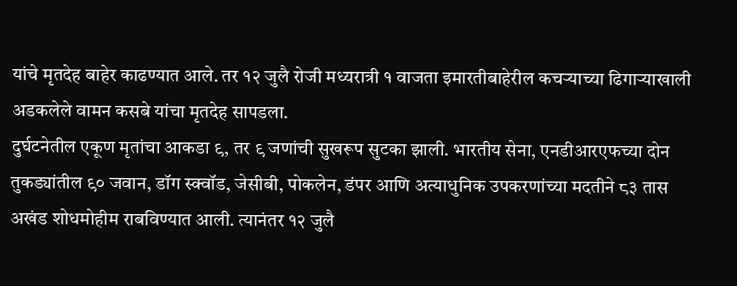यांचे मृतदेह बाहेर काढण्यात आले. तर १२ जुलै रोजी मध्यरात्री १ वाजता इमारतीबाहेरील कचऱ्याच्या ढिगाऱ्याखाली अडकलेले वामन कसबे यांचा मृतदेह सापडला.
दुर्घटनेतील एकूण मृतांचा आकडा ९, तर ९ जणांची सुखरूप सुटका झाली. भारतीय सेना, एनडीआरएफच्या दोन तुकड्यांतील ९० जवान, डॉग स्क्वॉड, जेसीबी, पोकलेन, डंपर आणि अत्याधुनिक उपकरणांच्या मदतीने ८३ तास अखंड शोधमोहीम राबविण्यात आली. त्यानंतर १२ जुलै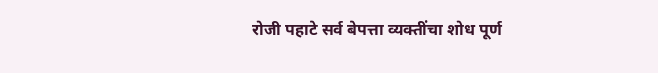रोजी पहाटे सर्व बेपत्ता व्यक्तींचा शोध पूर्ण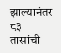झाल्यानंतर ८३ तासांची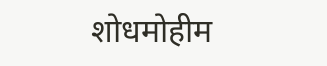शोधमोहीम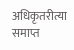अधिकृतरीत्या समाप्त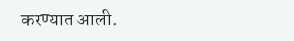करण्यात आली.